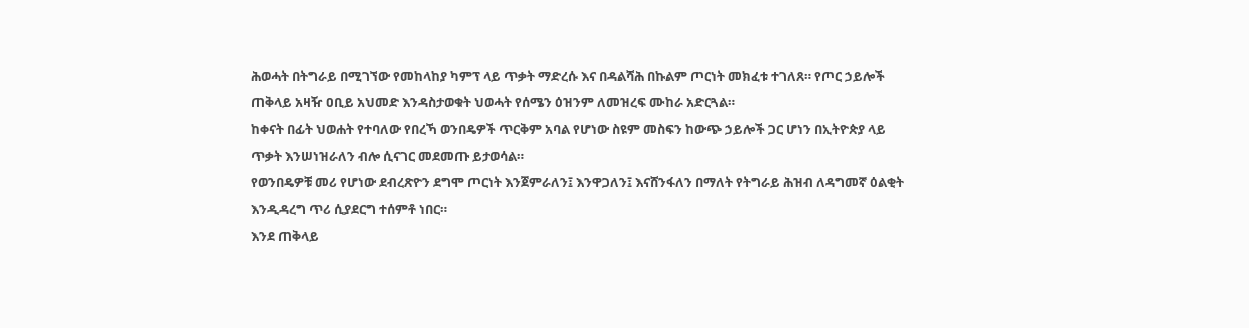ሕወሓት በትግራይ በሚገኘው የመከላከያ ካምፕ ላይ ጥቃት ማድረሱ እና በዳልሻሕ በኩልም ጦርነት መክፈቱ ተገለጸ። የጦር ኃይሎች ጠቅላይ አዛዥ ዐቢይ አህመድ እንዳስታወቁት ህወሓት የሰሜን ዕዝንም ለመዝረፍ ሙከራ አድርጓል።
ከቀናት በፊት ህወሐት የተባለው የበረኻ ወንበዴዎች ጥርቅም አባል የሆነው ስዩም መስፍን ከውጭ ኃይሎች ጋር ሆነን በኢትዮጵያ ላይ ጥቃት እንሠነዝራለን ብሎ ሲናገር መደመጡ ይታወሳል።
የወንበዴዎቹ መሪ የሆነው ደብረጽዮን ደግሞ ጦርነት እንጀምራለን፤ እንዋጋለን፤ እናሸንፋለን በማለት የትግራይ ሕዝብ ለዳግመኛ ዕልቂት እንዲዳረግ ጥሪ ሲያደርግ ተሰምቶ ነበር።
እንደ ጠቅላይ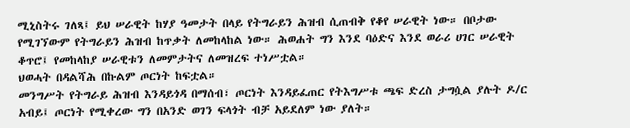ሚኒስትሩ ገለጻ፤ ይህ ሠራዊት ከሃያ ዓመታት በላይ የትግራይን ሕዝብ ሲጠብቅ የቆየ ሠራዊት ነው። በቦታው የሚገኘውም የትግራይን ሕዝብ ከጥቃት ለመከላከል ነው። ሕወሐት ግን እንደ ባዕድና እንደ ወራሪ ሀገር ሠራዊት ቆጥሮ፤ የመከላከያ ሠራዊቱን ለመምታትና ለመዝረፍ ተነሥቷል።
ህወሓት በዳልሻሕ በኩልም ጦርነት ከፍቷል።
መንግሥት የትግራይ ሕዝብ እንዳይጎዳ በማሰብ፣ ጦርነት እንዳይፈጠር የትእግሥቱ ጫፍ ድረስ ታግሷል ያሉት ዶ/ር አብይ፤ ጦርነት የሚቀረው ግን በአንድ ወገን ፍላጎት ብቻ አይደለም ነው ያለት።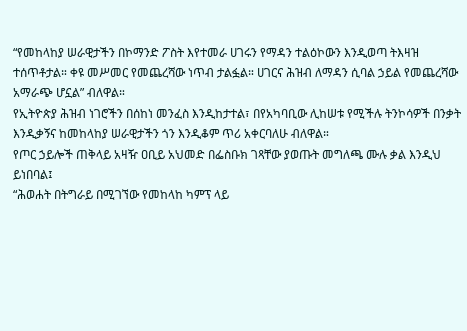“የመከላከያ ሠራዊታችን በኮማንድ ፖስት እየተመራ ሀገሩን የማዳን ተልዕኮውን እንዲወጣ ትእዛዝ ተሰጥቶታል። ቀዩ መሥመር የመጨረሻው ነጥብ ታልፏል። ሀገርና ሕዝብ ለማዳን ሲባል ኃይል የመጨረሻው አማራጭ ሆኗል” ብለዋል።
የኢትዮጵያ ሕዝብ ነገሮችን በሰከነ መንፈስ እንዲከታተል፣ በየአካባቢው ሊከሠቱ የሚችሉ ትንኮሳዎች በንቃት እንዲቃኝና ከመከላከያ ሠራዊታችን ጎን እንዲቆም ጥሪ አቀርባለሁ ብለዋል።
የጦር ኃይሎች ጠቅላይ አዛዥ ዐቢይ አህመድ በፌስቡክ ገጻቸው ያወጡት መግለጫ ሙሉ ቃል እንዲህ ይነበባል፤
“ሕወሐት በትግራይ በሚገኘው የመከላከ ካምፕ ላይ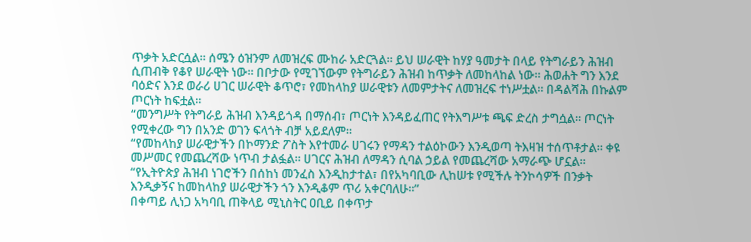ጥቃት አድርሷል። ሰሜን ዕዝንም ለመዝረፍ ሙከራ አድርጓል። ይህ ሠራዊት ከሃያ ዓመታት በላይ የትግራይን ሕዝብ ሲጠብቅ የቆየ ሠራዊት ነው። በቦታው የሚገኘውም የትግራይን ሕዝብ ከጥቃት ለመከላከል ነው። ሕወሐት ግን እንደ ባዕድና እንደ ወራሪ ሀገር ሠራዊት ቆጥሮ፣ የመከላከያ ሠራዊቱን ለመምታትና ለመዝረፍ ተነሥቷል። በዳልሻሕ በኩልም ጦርነት ከፍቷል።
“መንግሥት የትግራይ ሕዝብ እንዳይጎዳ በማሰብ፣ ጦርነት እንዳይፈጠር የትእግሥቱ ጫፍ ድረስ ታግሷል። ጦርነት የሚቀረው ግን በአንድ ወገን ፍላጎት ብቻ አይደለም።
“የመከላከያ ሠራዊታችን በኮማንድ ፖስት እየተመራ ሀገሩን የማዳን ተልዕኮውን እንዲወጣ ትእዛዝ ተሰጥቶታል። ቀዩ መሥመር የመጨረሻው ነጥብ ታልፏል። ሀገርና ሕዝብ ለማዳን ሲባል ኃይል የመጨረሻው አማራጭ ሆኗል።
“የኢትዮጵያ ሕዝብ ነገሮችን በሰከነ መንፈስ እንዲከታተል፣ በየአካባቢው ሊከሠቱ የሚችሉ ትንኮሳዎች በንቃት እንዲቃኝና ከመከላከያ ሠራዊታችን ጎን እንዲቆም ጥሪ አቀርባለሁ።”
በቀጣይ ሊነጋ አካባቢ ጠቅላይ ሚኒስትር ዐቢይ በቀጥታ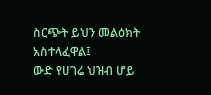ስርጭት ይህን መልዕክት አስተላፈዋል፤
ውድ የሀገሬ ህዝብ ሆይ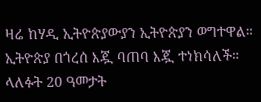ዛሬ ከሃዲ ኢትዮጵያውያን ኢትዮጵያን ወግተዋል።
ኢትዮጵያ በጎረሰ እጇ ባጠባ እጇ ተነክሳለች።
ላለፉት 20 ዓመታት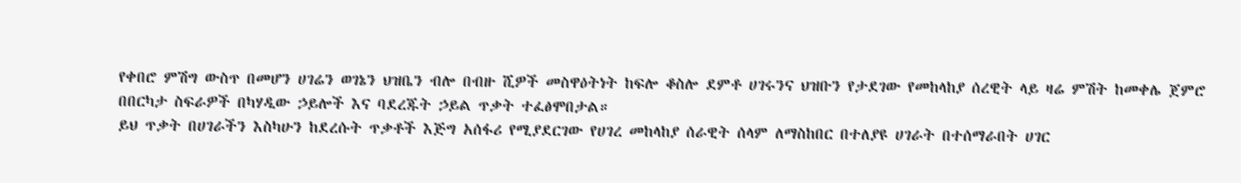የቀበሮ ምሽግ ውስጥ በመሆን ሀገሬን ወገኔን ህዝቤን ብሎ በብዙ ሺዎች መስዋዕትነት ከፍሎ ቆስሎ ደምቶ ሀገሩንና ህዝቡን የታደገው የመከላከያ ሰረዊት ላይ ዛሬ ምሽት ከመቀሌ ጀምሮ በበርካታ ስፍራዎች በካሃዲው ኃይሎች እና ባደረጁት ኃይል ጥቃት ተፈፅሞበታል።
ይህ ጥቃት በሀገራችን እስካሁን ከደረሱት ጥቃቶች እጅግ አሰፋሪ የሚያደርገው የሀገረ መከላከያ ሰራዊት ሰላም ለማስከበር በተለያዩ ሀገራት በተሰማራበት ሀገር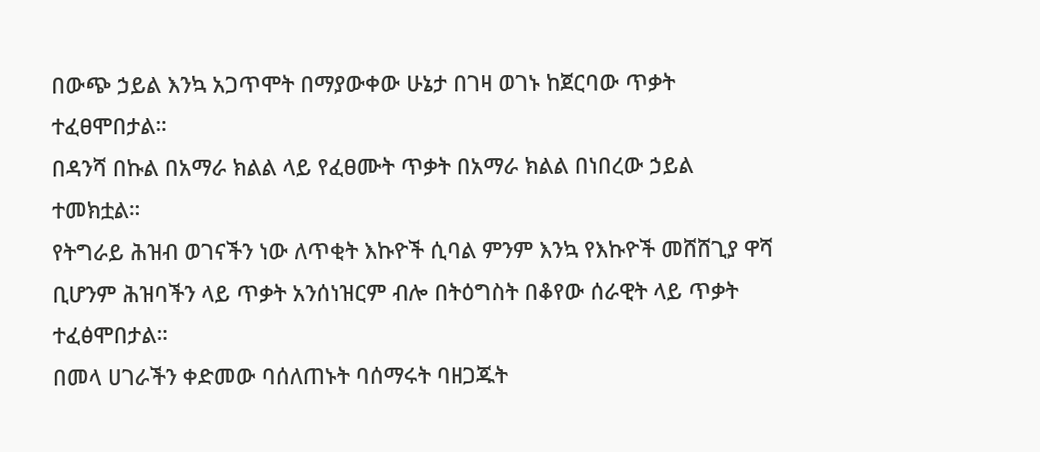በውጭ ኃይል እንኳ አጋጥሞት በማያውቀው ሁኔታ በገዛ ወገኑ ከጀርባው ጥቃት ተፈፀሞበታል።
በዳንሻ በኩል በአማራ ክልል ላይ የፈፀሙት ጥቃት በአማራ ክልል በነበረው ኃይል ተመክቷል።
የትግራይ ሕዝብ ወገናችን ነው ለጥቂት እኩዮች ሲባል ምንም እንኳ የእኩዮች መሸሸጊያ ዋሻ ቢሆንም ሕዝባችን ላይ ጥቃት አንሰነዝርም ብሎ በትዕግስት በቆየው ሰራዊት ላይ ጥቃት ተፈፅሞበታል።
በመላ ሀገራችን ቀድመው ባሰለጠኑት ባሰማሩት ባዘጋጁት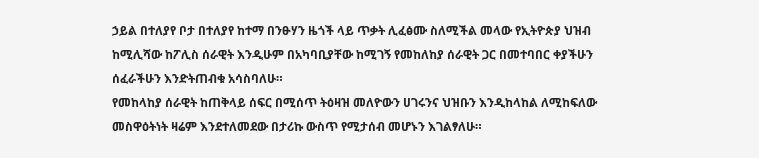ኃይል በተለያየ ቦታ በተለያየ ከተማ በንፁሃን ዜጎች ላይ ጥቃት ሊፈፅሙ ስለሚችል መላው የኢትዮጵያ ህዝብ ከሚሊሻው ከፖሊስ ሰራዊት እንዲሁም በአካባቢያቸው ከሚገኝ የመከለከያ ሰራዊት ጋር በመተባበር ቀያችሁን ሰፈራችሁን እንድትጠብቁ አሳስባለሁ።
የመከላከያ ሰራዊት ከጠቅላይ ሰፍር በሚሰጥ ትዕዛዝ መለዮውን ሀገሩንና ህዝቡን እንዲከላከል ለሚከፍለው መስዋዕትነት ዛሬም እንደተለመደው በታሪኩ ውስጥ የሚታሰብ መሆኑን እገልፃለሁ።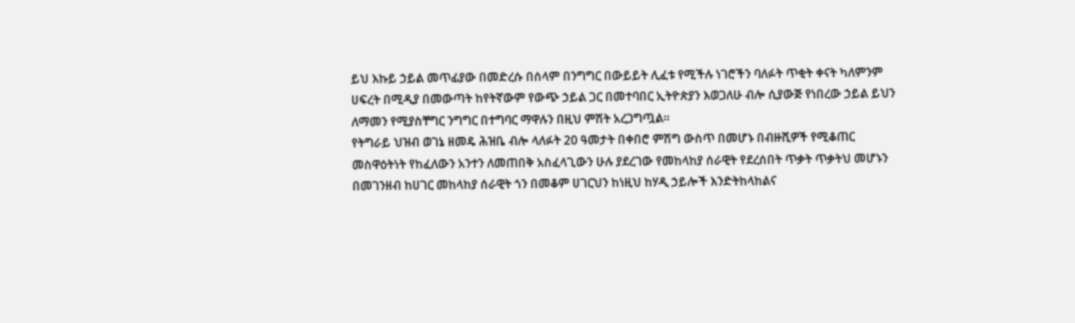ይህ እኩይ ኃይል መጥፊያው በመድረሱ በሰላም በንግግር በውይይት ሊፈቱ የሚችሉ ነገሮችን ባለፉት ጥቂት ቀናት ካለምንም ሀፍረት በሚዲያ በመውጣት ከየትኛውም የውጭ ኃይል ጋር በመተባበር ኢትዮጵያን እወጋለሁ ብሎ ሲያውጅ የነበረው ኃይል ይህን ለማመን የሚያስቸግር ንግግር በተግባር ማዋሉን በዚህ ምሽት አረጋግጧል።
የትግራይ ህዝብ ወገኔ ዘመዴ ሕዝቤ ብሎ ላለፉት 20 ዓመታት በቀበሮ ምሽግ ውስጥ በመሆኑ በብዙሺዎች የሚቆጠር መስዋዕትነት የከፈለውን አንተን ለመጠበቅ አስፈላጊውን ሁሉ ያደረገው የመከላከያ ሰራዊት የደረሰበት ጥቃት ጥቃትህ መሆኑን በመገንዘብ ከሀገር መከላከያ ሰራዊት ጎን በመቆም ሀገርህን ከነዚህ ከሃዲ ኃይሎች እንድትከላከልና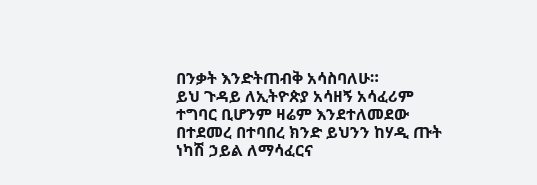በንቃት እንድትጠብቅ አሳስባለሁ።
ይህ ጉዳይ ለኢትዮጵያ አሳዘኝ አሳፈሪም ተግባር ቢሆንም ዛሬም እንደተለመደው በተደመረ በተባበረ ክንድ ይህንን ከሃዲ ጡት ነካሽ ኃይል ለማሳፈርና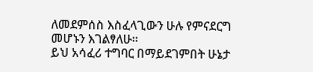ለመደምሰስ እስፈላጊውን ሁሉ የምናደርግ መሆኑን እገልፃለሁ።
ይህ አሳፈሪ ተግባር በማይደገምበት ሁኔታ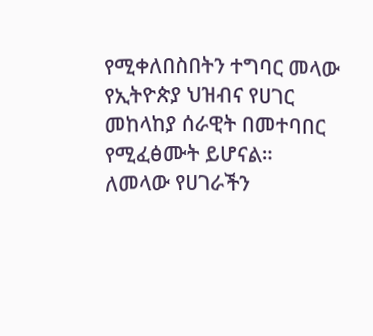የሚቀለበስበትን ተግባር መላው የኢትዮጵያ ህዝብና የሀገር መከላከያ ሰራዊት በመተባበር የሚፈፅሙት ይሆናል።
ለመላው የሀገራችን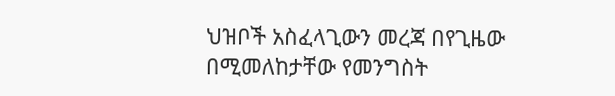ህዝቦች አስፈላጊውን መረጃ በየጊዜው በሚመለከታቸው የመንግስት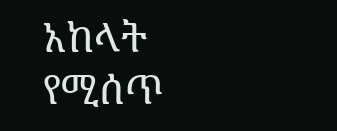አከላት የሚሰጥ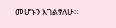መሆኑን እገልፃለሁ።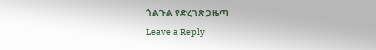ጎልጉል የድረገጽ ጋዜጣ
Leave a Reply